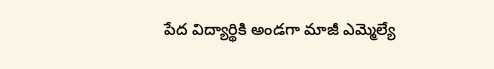పేద విద్యార్థికి అండగా మాజీ ఎమ్మెల్యే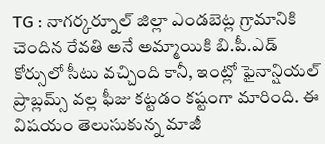TG : నాగర్కర్నూల్ జిల్లా ఎండబెట్ల గ్రామానికి చెందిన రేవతి అనే అమ్మాయికి బి.పీ.ఎడ్ కోర్సులో సీటు వచ్చింది కానీ, ఇంట్లో ఫైనాన్షియల్ ప్రాబ్లమ్స్ వల్ల ఫీజు కట్టడం కష్టంగా మారింది. ఈ విషయం తెలుసుకున్న మాజీ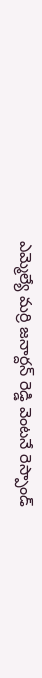ఎమ్మెల్యే మర్రి జనార్దన్ రెడ్డి వెంటనే రెస్పాండ్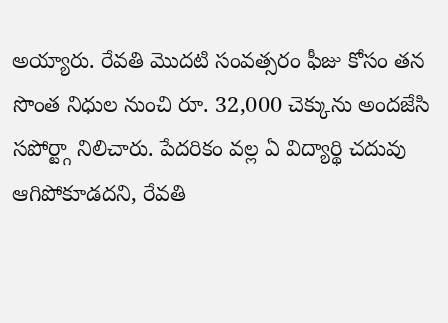అయ్యారు. రేవతి మొదటి సంవత్సరం ఫీజు కోసం తన సొంత నిధుల నుంచి రూ. 32,000 చెక్కును అందజేసి సపోర్ట్గా నిలిచారు. పేదరికం వల్ల ఏ విద్యార్థి చదువు ఆగిపోకూడదని, రేవతి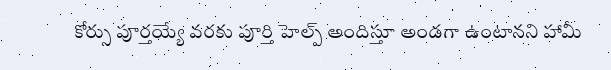కోర్సు పూర్తయ్యే వరకు పూర్తి హెల్ప్ అందిస్తూ అండగా ఉంటానని హామీ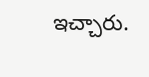ఇచ్చారు.